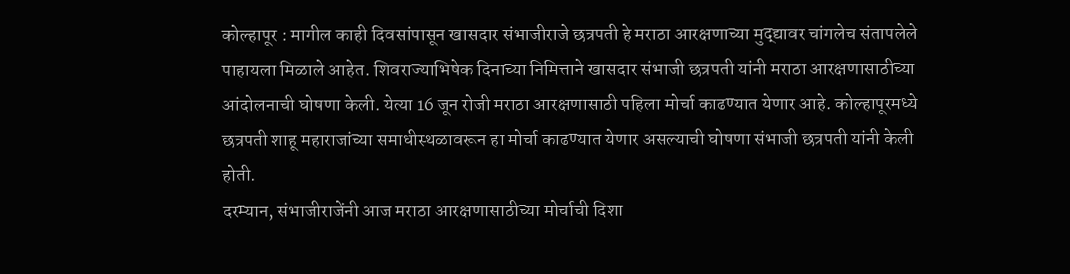कोल्हापूर : मागील काही दिवसांपासून खासदार संभाजीराजे छत्रपती हे मराठा आरक्षणाच्या मुद्द्यावर चांगलेच संतापलेले पाहायला मिळाले आहेत. शिवराज्याभिषेक दिनाच्या निमित्ताने खासदार संभाजी छत्रपती यांनी मराठा आरक्षणासाठीच्या आंदोलनाची घोषणा केली. येत्या 16 जून रोजी मराठा आरक्षणासाठी पहिला मोर्चा काढण्यात येणार आहे. कोल्हापूरमध्ये छत्रपती शाहू महाराजांच्या समाधीस्थळावरून हा मोर्चा काढण्यात येणार असल्याची घोषणा संभाजी छत्रपती यांनी केली होती.
दरम्यान, संभाजीराजेंनी आज मराठा आरक्षणासाठीच्या मोर्चाची दिशा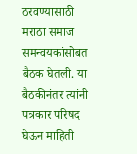ठरवण्यासाठी मराठा समाज समन्वयकांसोबत बैठक घेतली. या बैठकीनंतर त्यांनी पत्रकार परिषद घेऊन माहिती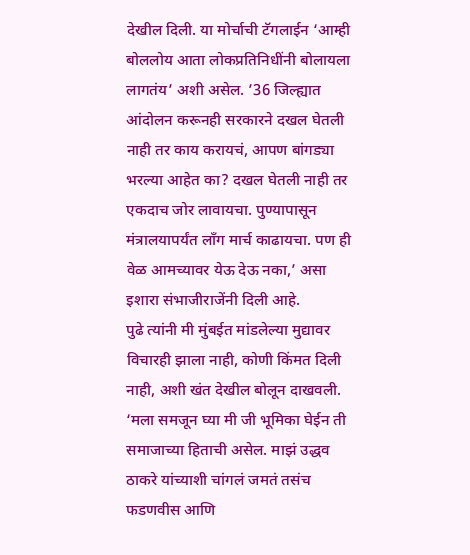देखील दिली. या मोर्चाची टॅगलाईन ‘आम्ही बोललोय आता लोकप्रतिनिधींनी बोलायला लागतंय’ अशी असेल. ’36 जिल्ह्यात आंदोलन करूनही सरकारने दखल घेतली नाही तर काय करायचं, आपण बांगड्या भरल्या आहेत का? दखल घेतली नाही तर एकदाच जोर लावायचा. पुण्यापासून मंत्रालयापर्यंत लॉंग मार्च काढायचा. पण ही वेळ आमच्यावर येऊ देऊ नका,’ असा इशारा संभाजीराजेंनी दिली आहे.
पुढे त्यांनी मी मुंबईत मांडलेल्या मुद्यावर विचारही झाला नाही, कोणी किंमत दिली नाही, अशी खंत देखील बोलून दाखवली. ‘मला समजून घ्या मी जी भूमिका घेईन ती समाजाच्या हिताची असेल. माझं उद्धव ठाकरे यांच्याशी चांगलं जमतं तसंच फडणवीस आणि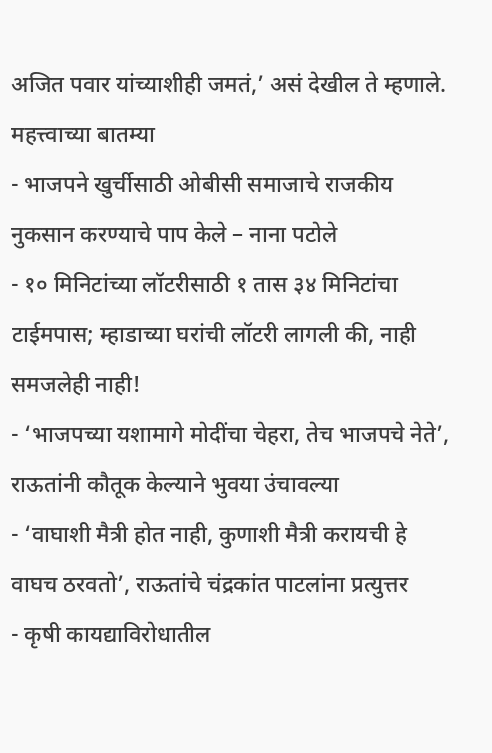अजित पवार यांच्याशीही जमतं,’ असं देखील ते म्हणाले.
महत्त्वाच्या बातम्या
- भाजपने खुर्चीसाठी ओबीसी समाजाचे राजकीय नुकसान करण्याचे पाप केले – नाना पटोले
- १० मिनिटांच्या लॉटरीसाठी १ तास ३४ मिनिटांचा टाईमपास; म्हाडाच्या घरांची लॉटरी लागली की, नाही समजलेही नाही!
- ‘भाजपच्या यशामागे मोदींचा चेहरा, तेच भाजपचे नेते’, राऊतांनी कौतूक केल्याने भुवया उंचावल्या
- ‘वाघाशी मैत्री होत नाही, कुणाशी मैत्री करायची हे वाघच ठरवतो’, राऊतांचे चंद्रकांत पाटलांना प्रत्युत्तर
- कृषी कायद्याविरोधातील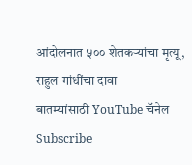आंदोलनात ५०० शेतकऱ्यांचा मृत्यू, राहुल गांधींचा दावा
बातम्यांसाठी YouTube चॅनेल Subscribe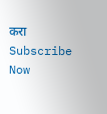करा
Subscribe Now